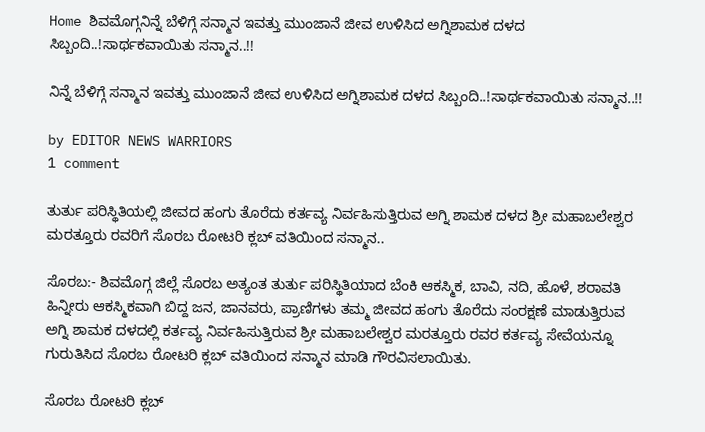Home ಶಿವಮೊಗ್ಗನಿನ್ನೆ ಬೆಳಿಗ್ಗೆ ಸನ್ಮಾನ ಇವತ್ತು ಮುಂಜಾನೆ ಜೀವ ಉಳಿಸಿದ ಅಗ್ನಿಶಾಮಕ ದಳದ ಸಿಬ್ಬಂದಿ..!ಸಾರ್ಥಕವಾಯಿತು ಸನ್ಮಾನ..!!

ನಿನ್ನೆ ಬೆಳಿಗ್ಗೆ ಸನ್ಮಾನ ಇವತ್ತು ಮುಂಜಾನೆ ಜೀವ ಉಳಿಸಿದ ಅಗ್ನಿಶಾಮಕ ದಳದ ಸಿಬ್ಬಂದಿ..!ಸಾರ್ಥಕವಾಯಿತು ಸನ್ಮಾನ..!!

by EDITOR NEWS WARRIORS
1 comment

ತುರ್ತು ಪರಿಸ್ಥಿತಿಯಲ್ಲಿ ಜೀವದ ಹಂಗು ತೊರೆದು ಕರ್ತವ್ಯ ನಿರ್ವಹಿಸುತ್ತಿರುವ ಅಗ್ನಿ ಶಾಮಕ ದಳದ ಶ್ರೀ ಮಹಾಬಲೇಶ್ವರ ಮರತ್ತೂರು ರವರಿಗೆ ಸೊರಬ ರೋಟರಿ ಕ್ಲಬ್ ವತಿಯಿಂದ ಸನ್ಮಾನ..

ಸೊರಬ:- ಶಿವಮೊಗ್ಗ ಜಿಲ್ಲೆ ಸೊರಬ ಅತ್ಯಂತ ತುರ್ತು ಪರಿಸ್ಥಿತಿಯಾದ ಬೆಂಕಿ ಆಕಸ್ಮಿಕ, ಬಾವಿ, ನದಿ, ಹೊಳೆ, ಶರಾವತಿ ಹಿನ್ನೀರು ಆಕಸ್ಮಿಕವಾಗಿ ಬಿದ್ದ ಜನ, ಜಾನವರು, ಪ್ರಾಣಿಗಳು ತಮ್ಮ ಜೀವದ ಹಂಗು ತೊರೆದು ಸಂರಕ್ಷಣೆ ಮಾಡುತ್ತಿರುವ ಅಗ್ನಿ ಶಾಮಕ ದಳದಲ್ಲಿ ಕರ್ತವ್ಯ ನಿರ್ವಹಿಸುತ್ತಿರುವ ಶ್ರೀ ಮಹಾಬಲೇಶ್ವರ ಮರತ್ತೂರು ರವರ ಕರ್ತವ್ಯ ಸೇವೆಯನ್ನೂ ಗುರುತಿಸಿದ ಸೊರಬ ರೋಟರಿ ಕ್ಲಬ್ ವತಿಯಿಂದ ಸನ್ಮಾನ ಮಾಡಿ ಗೌರವಿಸಲಾಯಿತು.

ಸೊರಬ ರೋಟರಿ ಕ್ಲಬ್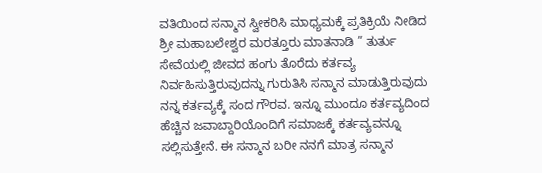ವತಿಯಿಂದ ಸನ್ಮಾನ ಸ್ವೀಕರಿಸಿ ಮಾಧ್ಯಮಕ್ಕೆ ಪ್ರತಿಕ್ರಿಯೆ ನೀಡಿದ ಶ್ರೀ ಮಹಾಬಲೇಶ್ವರ ಮರತ್ತೂರು ಮಾತನಾಡಿ ” ತುರ್ತು ಸೇವೆಯಲ್ಲಿ ಜೀವದ ಹಂಗು ತೊರೆದು ಕರ್ತವ್ಯ ನಿರ್ವಹಿಸುತ್ತಿರುವುದನ್ನು ಗುರುತಿಸಿ ಸನ್ಮಾನ ಮಾಡುತ್ತಿರುವುದು ನನ್ನ ಕರ್ತವ್ಯಕ್ಕೆ ಸಂದ ಗೌರವ. ಇನ್ನೂ ಮುಂದೂ ಕರ್ತವ್ಯದಿಂದ ಹೆಚ್ಚಿನ ಜವಾಬ್ದಾರಿಯೊಂದಿಗೆ ಸಮಾಜಕ್ಕೆ ಕರ್ತವ್ಯವನ್ನೂ ಸಲ್ಲಿಸುತ್ತೇನೆ. ಈ ಸನ್ಮಾನ ಬರೀ ನನಗೆ ಮಾತ್ರ ಸನ್ಮಾನ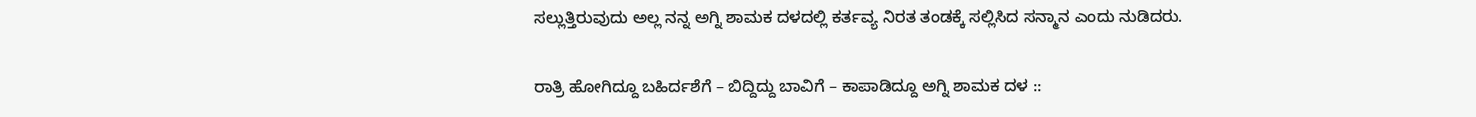ಸಲ್ಲುತ್ತಿರುವುದು ಅಲ್ಲ ನನ್ನ ಅಗ್ನಿ ಶಾಮಕ ದಳದಲ್ಲಿ ಕರ್ತವ್ಯ ನಿರತ ತಂಡಕ್ಕೆ ಸಲ್ಲಿಸಿದ ಸನ್ಮಾನ ಎಂದು ನುಡಿದರು.

ರಾತ್ರಿ ಹೋಗಿದ್ದೂ ಬಹಿರ್ದಶೆಗೆ – ಬಿದ್ದಿದ್ದು ಬಾವಿಗೆ – ಕಾಪಾಡಿದ್ದೂ ಅಗ್ನಿ ಶಾಮಕ ದಳ ::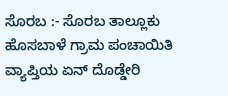ಸೊರಬ :- ಸೊರಬ ತಾಲ್ಲೂಕು ಹೊಸಬಾಳೆ ಗ್ರಾಮ ಪಂಚಾಯಿತಿ ವ್ಯಾಪ್ತಿಯ ಏನ್ ದೊಡ್ಡೇರಿ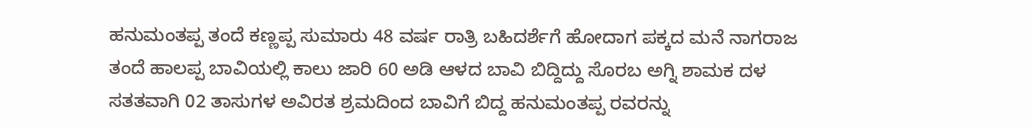ಹನುಮಂತಪ್ಪ ತಂದೆ ಕಣ್ಣಪ್ಪ ಸುಮಾರು 48 ವರ್ಷ ರಾತ್ರಿ ಬಹಿದರ್ಶೆಗೆ ಹೋದಾಗ ಪಕ್ಕದ ಮನೆ ನಾಗರಾಜ ತಂದೆ ಹಾಲಪ್ಪ ಬಾವಿಯಲ್ಲಿ ಕಾಲು ಜಾರಿ 60 ಅಡಿ ಆಳದ ಬಾವಿ ಬಿದ್ದಿದ್ದು ಸೊರಬ ಅಗ್ನಿ ಶಾಮಕ ದಳ ಸತತವಾಗಿ 02 ತಾಸುಗಳ ಅವಿರತ ಶ್ರಮದಿಂದ ಬಾವಿಗೆ ಬಿದ್ದ ಹನುಮಂತಪ್ಪ ರವರನ್ನು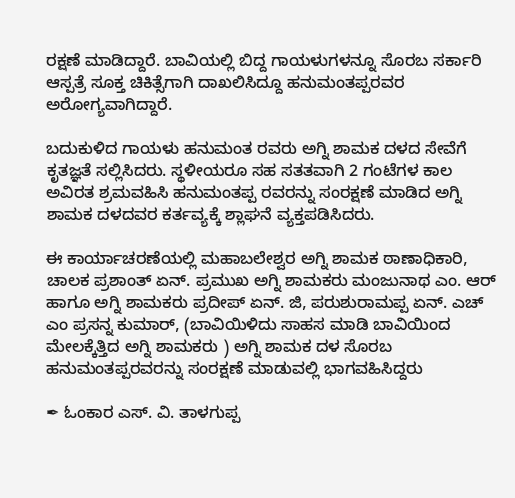ರಕ್ಷಣೆ ಮಾಡಿದ್ದಾರೆ. ಬಾವಿಯಲ್ಲಿ ಬಿದ್ದ ಗಾಯಳುಗಳನ್ನೂ ಸೊರಬ ಸರ್ಕಾರಿ ಆಸ್ಪತ್ರೆ ಸೂಕ್ತ ಚಿಕಿತ್ಸೆಗಾಗಿ ದಾಖಲಿಸಿದ್ದೂ ಹನುಮಂತಪ್ಪರವರ ಅರೋಗ್ಯವಾಗಿದ್ದಾರೆ.

ಬದುಕುಳಿದ ಗಾಯಳು ಹನುಮಂತ ರವರು ಅಗ್ನಿ ಶಾಮಕ ದಳದ ಸೇವೆಗೆ ಕೃತಜ್ಞತೆ ಸಲ್ಲಿಸಿದರು. ಸ್ಥಳೀಯರೂ ಸಹ ಸತತವಾಗಿ 2 ಗಂಟೆಗಳ ಕಾಲ ಅವಿರತ ಶ್ರಮವಹಿಸಿ ಹನುಮಂತಪ್ಪ ರವರನ್ನು ಸಂರಕ್ಷಣೆ ಮಾಡಿದ ಅಗ್ನಿ ಶಾಮಕ ದಳದವರ ಕರ್ತವ್ಯಕ್ಕೆ ಶ್ಲಾಘನೆ ವ್ಯಕ್ತಪಡಿಸಿದರು.

ಈ ಕಾರ್ಯಾಚರಣೆಯಲ್ಲಿ ಮಹಾಬಲೇಶ್ವರ ಅಗ್ನಿ ಶಾಮಕ ಠಾಣಾಧಿಕಾರಿ, ಚಾಲಕ ಪ್ರಶಾಂತ್ ಏನ್. ಪ್ರಮುಖ ಅಗ್ನಿ ಶಾಮಕರು ಮಂಜುನಾಥ ಎಂ. ಆರ್ ಹಾಗೂ ಅಗ್ನಿ ಶಾಮಕರು ಪ್ರದೀಪ್ ಏನ್. ಜಿ, ಪರುಶುರಾಮಪ್ಪ ಏನ್. ಎಚ್ ಎಂ ಪ್ರಸನ್ನ ಕುಮಾರ್, (ಬಾವಿಯಿಳಿದು ಸಾಹಸ ಮಾಡಿ ಬಾವಿಯಿಂದ ಮೇಲಕ್ಕೆತ್ತಿದ ಅಗ್ನಿ ಶಾಮಕರು ) ಅಗ್ನಿ ಶಾಮಕ ದಳ ಸೊರಬ ಹನುಮಂತಪ್ಪರವರನ್ನು ಸಂರಕ್ಷಣೆ ಮಾಡುವಲ್ಲಿ ಭಾಗವಹಿಸಿದ್ದರು

✒ ಓಂಕಾರ ಎಸ್. ವಿ. ತಾಳಗುಪ್ಪ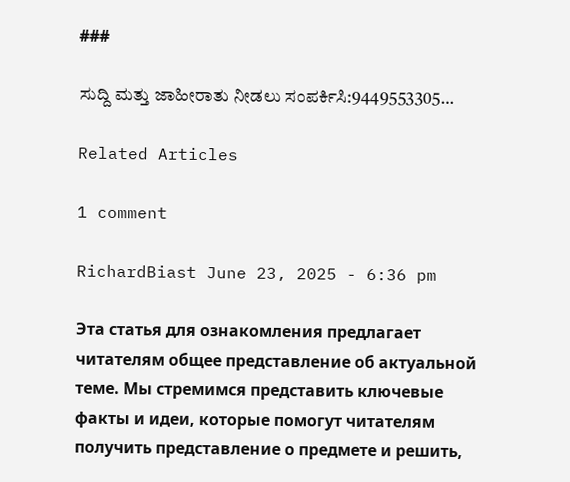###

ಸುದ್ದಿ ಮತ್ತು ಜಾಹೀರಾತು ನೀಡಲು ಸಂಪರ್ಕಿಸಿ:9449553305…

Related Articles

1 comment

RichardBiast June 23, 2025 - 6:36 pm

Эта статья для ознакомления предлагает читателям общее представление об актуальной теме. Мы стремимся представить ключевые факты и идеи, которые помогут читателям получить представление о предмете и решить,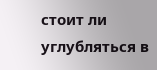стоит ли углубляться в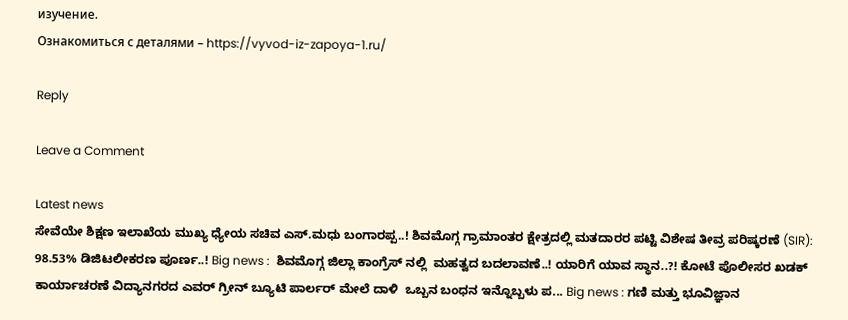изучение.
Ознакомиться с деталями – https://vyvod-iz-zapoya-1.ru/

Reply

Leave a Comment

Latest news
ಸೇವೆಯೇ ಶಿಕ್ಷಣ ಇಲಾಖೆಯ ಮುಖ್ಯ ಧ್ಯೇಯ ಸಚಿವ ಎಸ್.ಮಧು ಬಂಗಾರಪ್ಪ..! ಶಿವಮೊಗ್ಗ ಗ್ರಾಮಾಂತರ ಕ್ಷೇತ್ರದಲ್ಲಿ ಮತದಾರರ ಪಟ್ಟಿ ವಿಶೇಷ ತೀವ್ರ ಪರಿಷ್ಕರಣೆ (SIR): 98.53% ಡಿಜಿಟಲೀಕರಣ ಪೂರ್ಣ..! Big news :  ಶಿವಮೊಗ್ಗ ಜಿಲ್ಲಾ ಕಾಂಗ್ರೆಸ್ ನಲ್ಲಿ  ಮಹತ್ವದ ಬದಲಾವಣೆ..! ಯಾರಿಗೆ ಯಾವ ಸ್ಥಾನ..?! ಕೋಟೆ ಪೊಲೀಸರ ಖಡಕ್ ಕಾರ್ಯಾಚರಣೆ ವಿದ್ಯಾನಗರದ ಎವರ್ ಗ್ರೀನ್ ಬ್ಯೂಟಿ ಪಾರ್ಲರ್ ಮೇಲೆ ದಾಳಿ  ಒಬ್ಬನ ಬಂಧನ ಇನ್ನೊಬ್ಬಳು ಪ... Big news : ಗಣಿ ಮತ್ತು ಭೂವಿಜ್ಞಾನ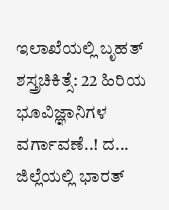ಇಲಾಖೆಯಲ್ಲಿ ಬೃಹತ್ ಶಸ್ತ್ರಚಿಕಿತ್ಸೆ: 22 ಹಿರಿಯ ಭೂವಿಜ್ಞಾನಿಗಳ ವರ್ಗಾವಣೆ..! ದ... ಜಿಲ್ಲೆಯಲ್ಲಿ ಭಾರತ್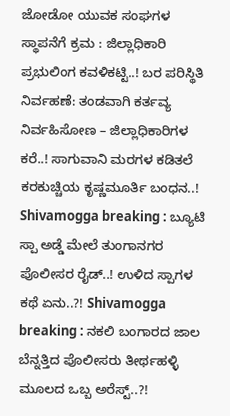ಜೋಡೋ ಯುವಕ ಸಂಘಗಳ ಸ್ಥಾಪನೆಗೆ ಕ್ರಮ : ಜಿಲ್ಲಾಧಿಕಾರಿ ಪ್ರಭುಲಿಂಗ ಕವಳಿಕಟ್ಟಿ..! ಬರ ಪರಿಸ್ಥಿತಿ ನಿರ್ವಹಣೆ: ತಂಡವಾಗಿ ಕರ್ತವ್ಯ ನಿರ್ವಹಿಸೋಣ – ಜಿಲ್ಲಾಧಿಕಾರಿಗಳ ಕರೆ..! ಸಾಗುವಾನಿ ಮರಗಳ ಕಡಿತಲೆ ಕರಕುಚ್ಚಿಯ ಕೃಷ್ಣಮೂರ್ತಿ ಬಂಧನ..! Shivamogga breaking : ಬ್ಯೂಟಿ ಸ್ಪಾ ಅಡ್ಡೆ ಮೇಲೆ ತುಂಗಾನಗರ ಪೊಲೀಸರ ರೈಡ್..! ಉಳಿದ ಸ್ಪಾಗಳ ಕಥೆ ಏನು..?! Shivamogga breaking : ನಕಲಿ ಬಂಗಾರದ ಜಾಲ ಬೆನ್ನತ್ತಿದ ಪೊಲೀಸರು ತೀರ್ಥಹಳ್ಳಿ ಮೂಲದ ಒಬ್ಬ ಅರೆಸ್ಟ್..?!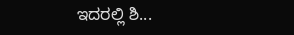ಇದರಲ್ಲಿ ಶಿ...